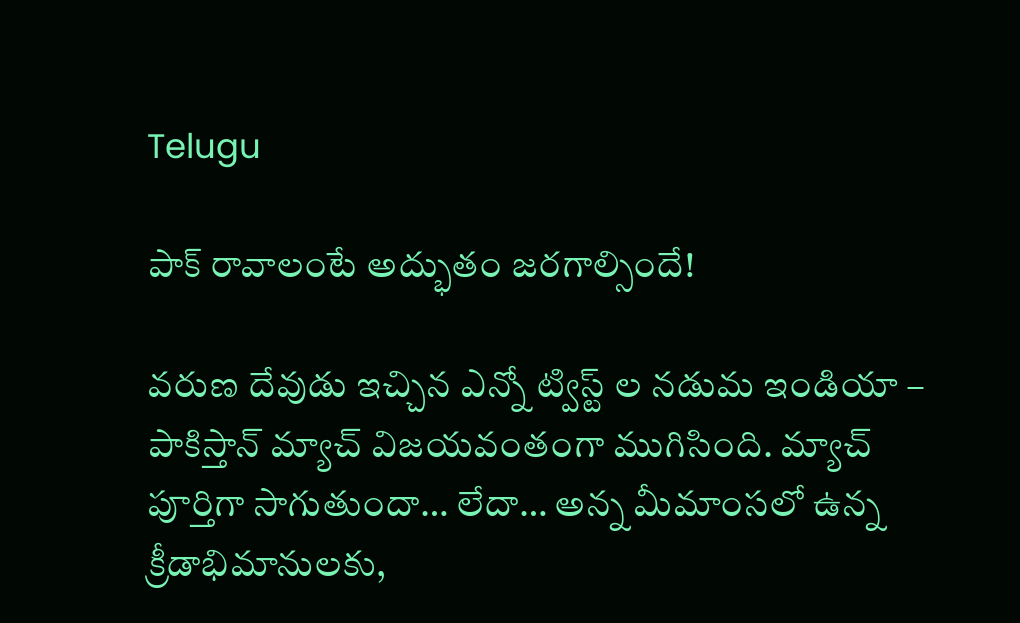Telugu

పాక్ రావాలంటే అద్భుతం జరగాల్సిందే!

వరుణ దేవుడు ఇచ్చిన ఎన్నో ట్విస్ట్ ల నడుమ ఇండియా – పాకిస్తాన్ మ్యాచ్ విజయవంతంగా ముగిసింది. మ్యాచ్ పూర్తిగా సాగుతుందా… లేదా… అన్న మీమాంసలో ఉన్న క్రీడాభిమానులకు,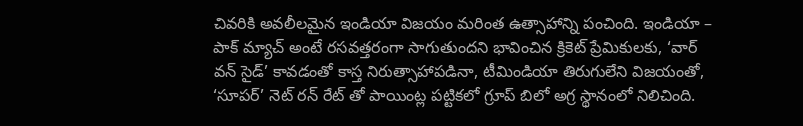చివరికి అవలీలమైన ఇండియా విజయం మరింత ఉత్సాహాన్ని పంచింది. ఇండియా – పాక్ మ్యాచ్ అంటే రసవత్తరంగా సాగుతుందని భావించిన క్రికెట్ ప్రేమికులకు, ‘వార్ వన్ సైడ్’ కావడంతో కాస్త నిరుత్సాహాపడినా, టీమిండియా తిరుగులేని విజయంతో, ‘సూపర్’ నెట్ రన్ రేట్ తో పాయింట్ల పట్టికలో గ్రూప్ బిలో అగ్ర స్థానంలో నిలిచింది.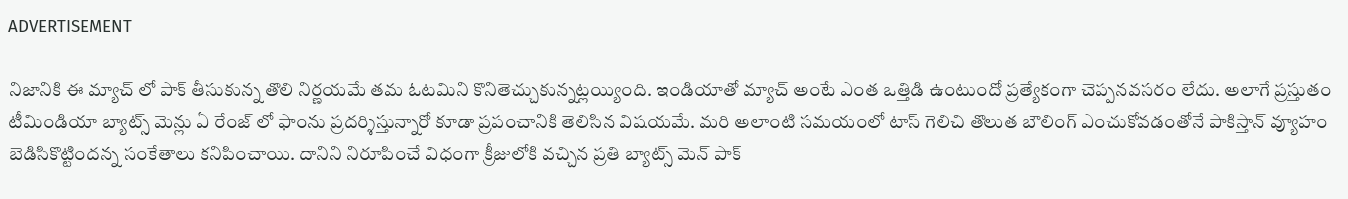ADVERTISEMENT

నిజానికి ఈ మ్యాచ్ లో పాక్ తీసుకున్న తొలి నిర్ణయమే తమ ఓటమిని కొనితెచ్చుకున్నట్లయ్యింది. ఇండియాతో మ్యాచ్ అంటే ఎంత ఒత్తిడి ఉంటుందో ప్రత్యేకంగా చెప్పనవసరం లేదు. అలాగే ప్రస్తుతం టీమిండియా బ్యాట్స్ మెన్లు ఏ రేంజ్ లో ఫాంను ప్రదర్శిస్తున్నారో కూడా ప్రపంచానికి తెలిసిన విషయమే. మరి అలాంటి సమయంలో టాస్ గెలిచి తొలుత బౌలింగ్ ఎంచుకోవడంతోనే పాకిస్తాన్ వ్యూహం బెడిసికొట్టిందన్న సంకేతాలు కనిపించాయి. దానిని నిరూపించే విధంగా క్రీజులోకి వచ్చిన ప్రతి బ్యాట్స్ మెన్ పాక్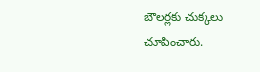బౌలర్లకు చుక్కలు చూపించారు.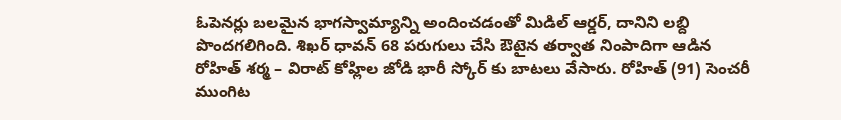ఓపెనర్లు బలమైన భాగస్వామ్యాన్ని అందించడంతో మిడిల్ ఆర్డర్, దానిని లబ్ది పొందగలిగింది. శిఖర్ ధావన్ 68 పరుగులు చేసి ఔటైన తర్వాత నింపాదిగా ఆడిన రోహిత్ శర్మ – విరాట్ కోహ్లిల జోడి భారీ స్కోర్ కు బాటలు వేసారు. రోహిత్ (91) సెంచరీ ముంగిట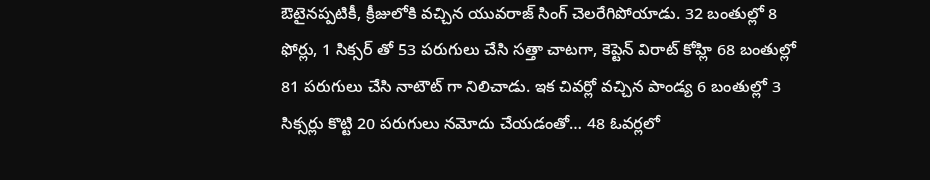ఔటైనప్పటికీ, క్రీజులోకి వచ్చిన యువరాజ్ సింగ్ చెలరేగిపోయాడు. 32 బంతుల్లో 8 ఫోర్లు, 1 సిక్సర్ తో 53 పరుగులు చేసి సత్తా చాటగా, కెప్టెన్ విరాట్ కోహ్లి 68 బంతుల్లో 81 పరుగులు చేసి నాటౌట్ గా నిలిచాడు. ఇక చివర్లో వచ్చిన పాండ్య 6 బంతుల్లో 3 సిక్సర్లు కొట్టి 20 పరుగులు నమోదు చేయడంతో… 48 ఓవర్లలో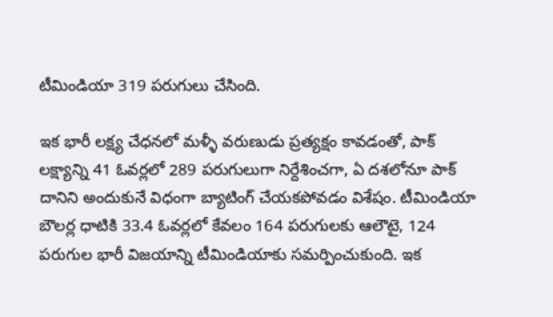టీమిండియా 319 పరుగులు చేసింది.

ఇక భారీ లక్ష్య చేధనలో మళ్ళీ వరుణుడు ప్రత్యక్షం కావడంతో, పాక్ లక్ష్యాన్ని 41 ఓవర్లలో 289 పరుగులుగా నిర్దేశించగా, ఏ దశలోనూ పాక్ దానిని అందుకునే విధంగా బ్యాటింగ్ చేయకపోవడం విశేషం. టీమిండియా బౌలర్ల ధాటికి 33.4 ఓవర్లలో కేవలం 164 పరుగులకు ఆలౌటై, 124 పరుగుల భారీ విజయాన్ని టీమిండియాకు సమర్పించుకుంది. ఇక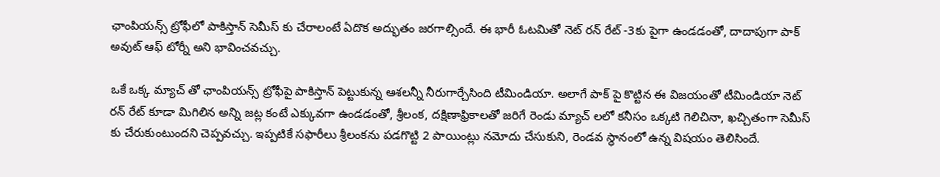ఛాంపియన్స్ ట్రోఫీలో పాకిస్తాన్ సెమీస్ కు చేరాలంటే ఏదొక అద్భుతం జరగాల్సిందే. ఈ భారీ ఓటమితో నెట్ రన్ రేట్ -3కు పైగా ఉండడంతో, దాదాపుగా పాక్ అవుట్ ఆఫ్ టోర్నీ అని భావించవచ్చు.

ఒకే ఒక్క మ్యాచ్ తో ఛాంపియన్స్ ట్రోఫీపై పాకిస్తాన్ పెట్టుకున్న ఆశలన్నీ నీరుగార్చేసింది టీమిండియా. అలాగే పాక్ పై కొట్టిన ఈ విజయంతో టీమిండియా నెట్ రన్ రేట్ కూడా మిగిలిన అన్ని జట్ల కంటే ఎక్కువగా ఉండడంతో, శ్రీలంక, దక్షిణాఫ్రికాలతో జరిగే రెండు మ్యాచ్ లలో కనీసం ఒక్కటి గెలిచినా, ఖచ్చితంగా సెమీస్ కు చేరుకుంటుందని చెప్పవచ్చు. ఇప్పటికే సఫారీలు శ్రీలంకను పడగొట్టి 2 పాయింట్లు నమోదు చేసుకుని, రెండవ స్థానంలో ఉన్న విషయం తెలిసిందే.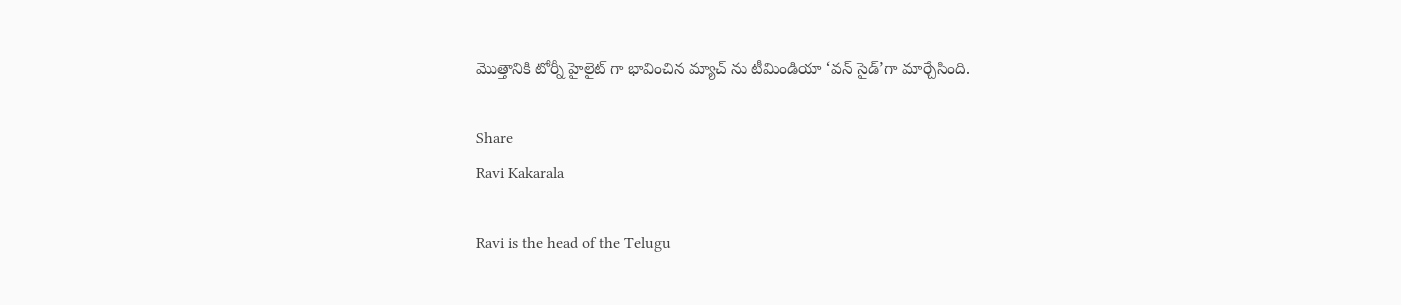మొత్తానికి టోర్నీ హైలైట్ గా భావించిన మ్యాచ్ ను టీమిండియా ‘వన్ సైడ్’గా మార్చేసింది.

Share
Ravi Kakarala

Ravi is the head of the Telugu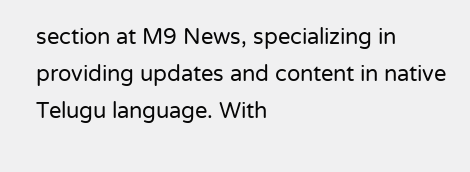section at M9 News, specializing in providing updates and content in native Telugu language. With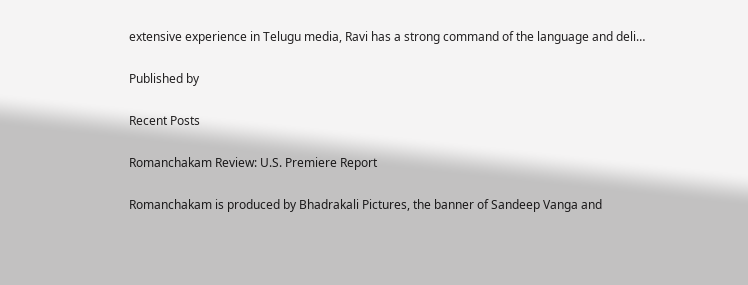extensive experience in Telugu media, Ravi has a strong command of the language and deli…

Published by

Recent Posts

Romanchakam Review: U.S. Premiere Report

Romanchakam is produced by Bhadrakali Pictures, the banner of Sandeep Vanga and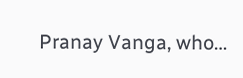Pranay Vanga, who…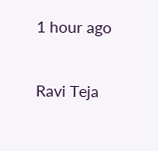1 hour ago

Ravi Teja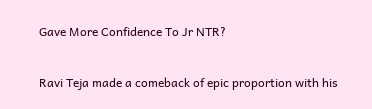Gave More Confidence To Jr NTR?

Ravi Teja made a comeback of epic proportion with his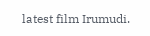latest film Irumudi.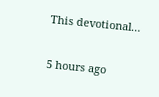This devotional…

5 hours ago